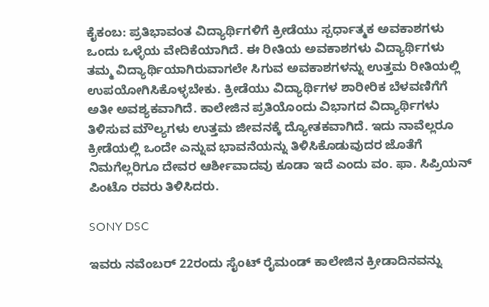ಕೈಕಂಬ: ಪ್ರತಿಭಾವಂತ ವಿದ್ಯಾರ್ಥಿಗಳಿಗೆ ಕ್ರೀಡೆಯು ಸ್ಪರ್ಧಾತ್ಮಕ ಅವಕಾಶಗಳು ಒಂದು ಒಳ್ಳೆಯ ವೇದಿಕೆಯಾಗಿದೆ. ಈ ರೀತಿಯ ಅವಕಾಶಗಳು ವಿದ್ಯಾರ್ಥಿಗಳು ತಮ್ಮ ವಿದ್ಯಾರ್ಥಿಯಾಗಿರುವಾಗಲೇ ಸಿಗುವ ಅವಕಾಶಗಳನ್ನು ಉತ್ತಮ ರೀತಿಯಲ್ಲಿ ಉಪಯೋಗಿಸಿಕೊಳ್ಳಬೇಕು. ಕ್ರೀಡೆಯು ವಿದ್ಯಾರ್ಥಿಗಳ ಶಾರೀರಿಕ ಬೆಳವಣಿಗೆಗೆ ಅತೀ ಅವಶ್ಯಕವಾಗಿದೆ. ಕಾಲೇಜಿನ ಪ್ರತಿಯೊಂದು ವಿಭಾಗದ ವಿದ್ಯಾರ್ಥಿಗಳು ತಿಳಿಸುವ ಮೌಲ್ಯಗಳು ಉತ್ತಮ ಜೀವನಕ್ಕೆ ದ್ಯೋತಕವಾಗಿದೆ. ಇದು ನಾವೆಲ್ಲರೂ ಕ್ರೀಡೆಯಲ್ಲಿ ಒಂದೇ ಎನ್ನುವ ಭಾವನೆಯನ್ನು ತಿಳಿಸಿಕೊಡುವುದರ ಜೊತೆಗೆ ನಿಮಗೆಲ್ಲರಿಗೂ ದೇವರ ಆರ್ಶೀವಾದವು ಕೂಡಾ ಇದೆ ಎಂದು ವಂ. ಫಾ. ಸಿಪ್ರಿಯನ್ ಪಿಂಟೊ ರವರು ತಿಳಿಸಿದರು.

SONY DSC

ಇವರು ನವೆಂಬರ್ 22ರಂದು ಸೈಂಟ್ ರೈಮಂಡ್ ಕಾಲೇಜಿನ ಕ್ರೀಡಾದಿನವನ್ನು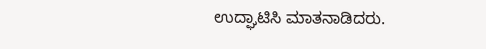ಉದ್ಘಾಟಿಸಿ ಮಾತನಾಡಿದರು.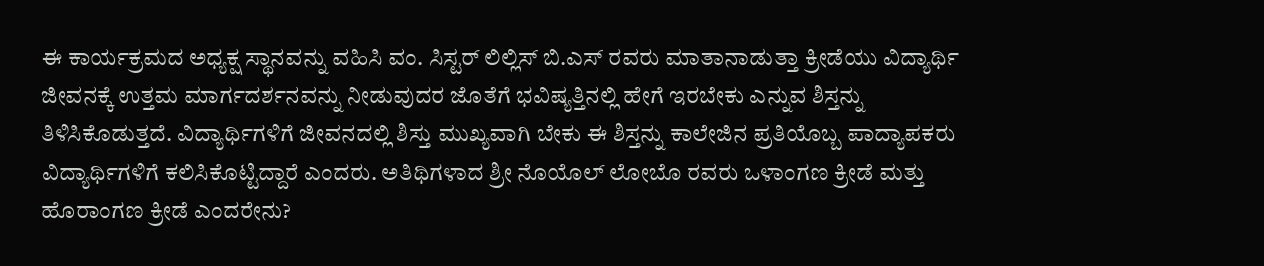ಈ ಕಾರ್ಯಕ್ರಮದ ಅಧ್ಯಕ್ಷ ಸ್ಥಾನವನ್ನು ವಹಿಸಿ ವಂ. ಸಿಸ್ಟರ್ ಲಿಲ್ಲಿಸ್ ಬಿ.ಎಸ್ ರವರು ಮಾತಾನಾಡುತ್ತಾ ಕ್ರೀಡೆಯು ವಿದ್ಯಾರ್ಥಿ ಜೀವನಕ್ಕೆ ಉತ್ತಮ ಮಾರ್ಗದರ್ಶನವನ್ನು ನೀಡುವುದರ ಜೊತೆಗೆ ಭವಿಷ್ಯತ್ತಿನಲ್ಲಿ ಹೇಗೆ ಇರಬೇಕು ಎನ್ನುವ ಶಿಸ್ತನ್ನು ತಿಳಿಸಿಕೊಡುತ್ತದೆ. ವಿದ್ಯಾರ್ಥಿಗಳಿಗೆ ಜೀವನದಲ್ಲಿ ಶಿಸ್ತು ಮುಖ್ಯವಾಗಿ ಬೇಕು ಈ ಶಿಸ್ತನ್ನು ಕಾಲೇಜಿನ ಪ್ರತಿಯೊಬ್ಬ ಪಾದ್ಯಾಪಕರು ವಿದ್ಯಾರ್ಥಿಗಳಿಗೆ ಕಲಿಸಿಕೊಟ್ಟಿದ್ದಾರೆ ಎಂದರು. ಅತಿಥಿಗಳಾದ ಶ್ರೀ ನೊಯೊಲ್ ಲೋಬೊ ರವರು ಒಳಾಂಗಣ ಕ್ರೀಡೆ ಮತ್ತು ಹೊರಾಂಗಣ ಕ್ರೀಡೆ ಎಂದರೇನು?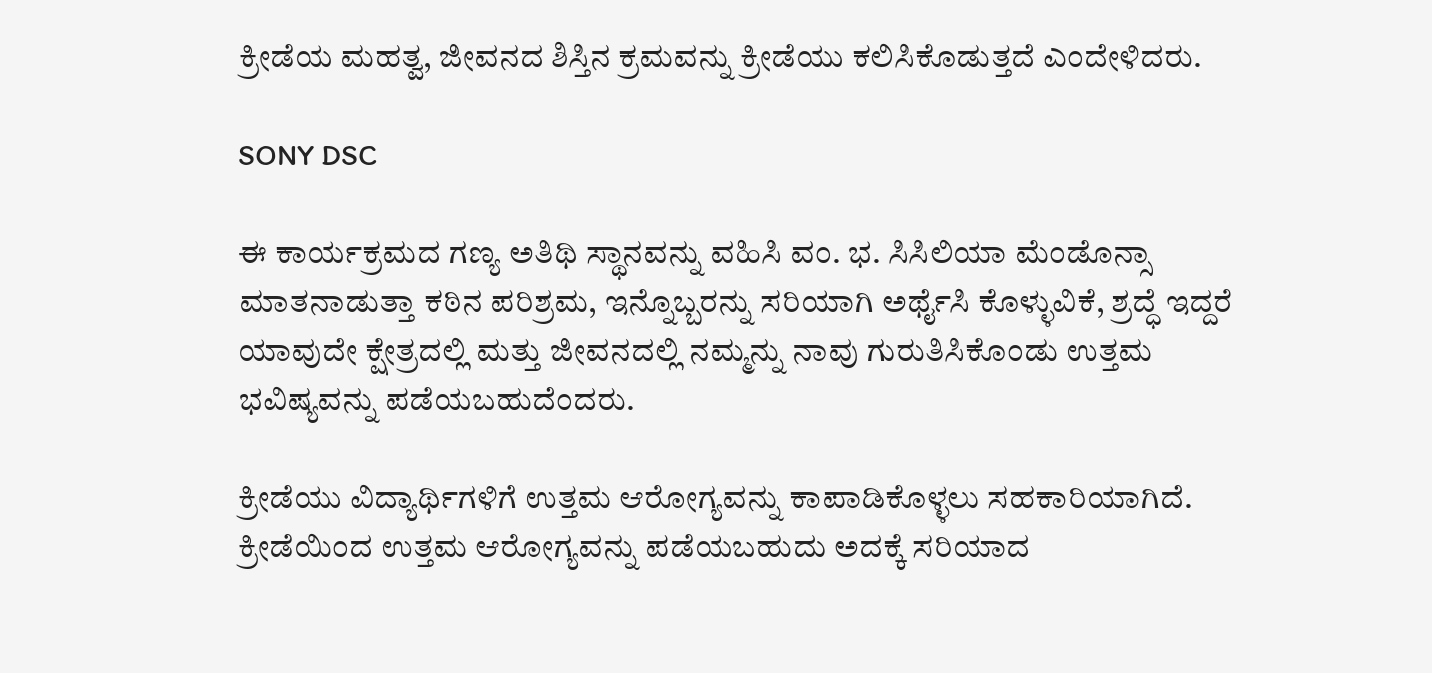ಕ್ರೀಡೆಯ ಮಹತ್ವ, ಜೀವನದ ಶಿಸ್ತಿನ ಕ್ರಮವನ್ನು ಕ್ರೀಡೆಯು ಕಲಿಸಿಕೊಡುತ್ತದೆ ಎಂದೇಳಿದರು.

SONY DSC

ಈ ಕಾರ್ಯಕ್ರಮದ ಗಣ್ಯ ಅತಿಥಿ ಸ್ಥಾನವನ್ನು ವಹಿಸಿ ವಂ. ಭ. ಸಿಸಿಲಿಯಾ ಮೆಂಡೊನ್ಸಾ ಮಾತನಾಡುತ್ತಾ ಕಠಿನ ಪರಿಶ್ರಮ, ಇನ್ನೊಬ್ಬರನ್ನು ಸರಿಯಾಗಿ ಅರ್ಥೈಸಿ ಕೊಳ್ಳುವಿಕೆ, ಶ್ರದ್ಧೆ ಇದ್ದರೆ ಯಾವುದೇ ಕ್ಷೇತ್ರದಲ್ಲಿ ಮತ್ತು ಜೀವನದಲ್ಲಿ ನಮ್ಮನ್ನು ನಾವು ಗುರುತಿಸಿಕೊಂಡು ಉತ್ತಮ ಭವಿಷ್ಯವನ್ನು ಪಡೆಯಬಹುದೆಂದರು.

ಕ್ರೀಡೆಯು ವಿದ್ಯಾರ್ಥಿಗಳಿಗೆ ಉತ್ತಮ ಆರೋಗ್ಯವನ್ನು ಕಾಪಾಡಿಕೊಳ್ಳಲು ಸಹಕಾರಿಯಾಗಿದೆ. ಕ್ರೀಡೆಯಿಂದ ಉತ್ತಮ ಆರೋಗ್ಯವನ್ನು ಪಡೆಯಬಹುದು ಅದಕ್ಕೆ ಸರಿಯಾದ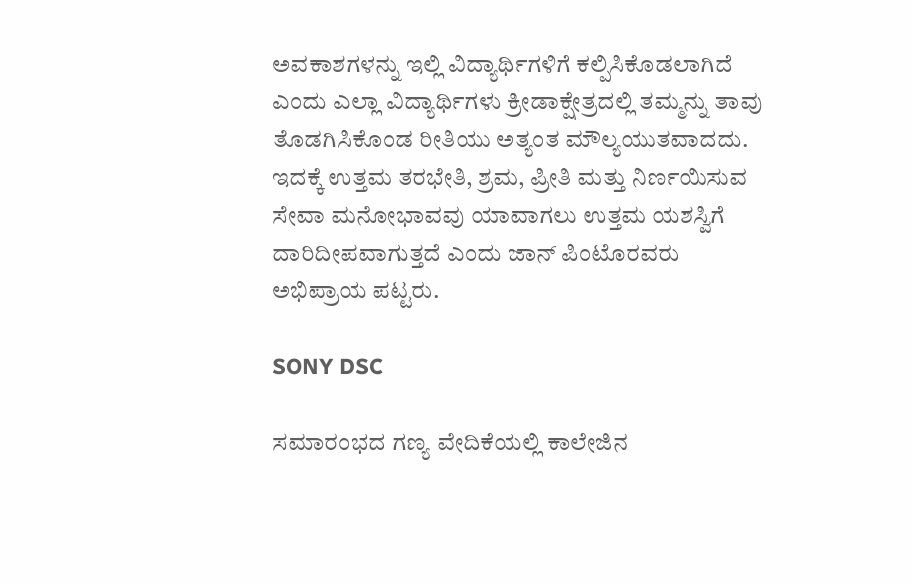ಅವಕಾಶಗಳನ್ನು ಇಲ್ಲಿ ವಿದ್ಯಾರ್ಥಿಗಳಿಗೆ ಕಲ್ಪಿಸಿಕೊಡಲಾಗಿದೆ ಎಂದು ಎಲ್ಲಾ ವಿದ್ಯಾರ್ಥಿಗಳು ಕ್ರೀಡಾಕ್ಷೇತ್ರದಲ್ಲಿ ತಮ್ಮನ್ನು ತಾವು ತೊಡಗಿಸಿಕೊಂಡ ರೀತಿಯು ಅತ್ಯಂತ ಮೌಲ್ಯಯುತವಾದದು. ಇದಕ್ಕೆ ಉತ್ತಮ ತರಭೇತಿ, ಶ್ರಮ, ಪ್ರೀತಿ ಮತ್ತು ನಿರ್ಣಯಿಸುವ ಸೇವಾ ಮನೋಭಾವವು ಯಾವಾಗಲು ಉತ್ತಮ ಯಶಸ್ವಿಗೆ ದಾರಿದೀಪವಾಗುತ್ತದೆ ಎಂದು ಜಾನ್ ಪಿಂಟೊರವರು ಅಭಿಪ್ರಾಯ ಪಟ್ಟರು.

SONY DSC

ಸಮಾರಂಭದ ಗಣ್ಯ ವೇದಿಕೆಯಲ್ಲಿ ಕಾಲೇಜಿನ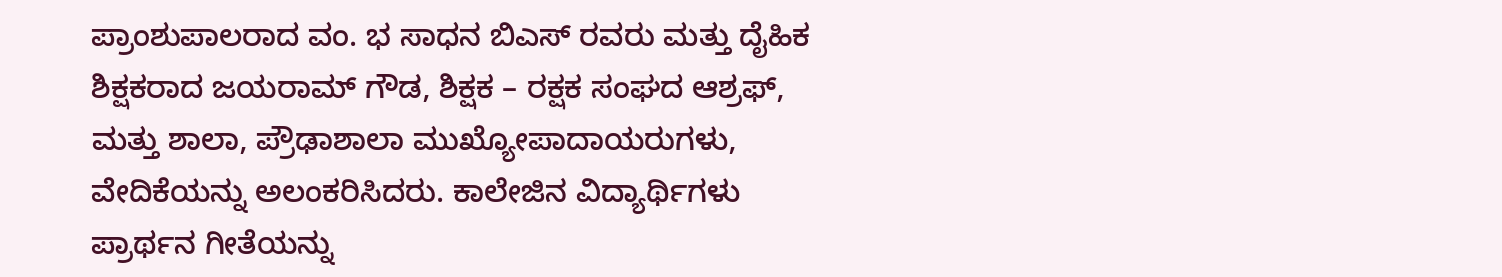ಪ್ರಾಂಶುಪಾಲರಾದ ವಂ. ಭ ಸಾಧನ ಬಿಎಸ್ ರವರು ಮತ್ತು ದೈಹಿಕ ಶಿಕ್ಷಕರಾದ ಜಯರಾಮ್ ಗೌಡ, ಶಿಕ್ಷಕ – ರಕ್ಷಕ ಸಂಘದ ಆಶ್ರಫ್, ಮತ್ತು ಶಾಲಾ, ಪ್ರೌಢಾಶಾಲಾ ಮುಖ್ಯೋಪಾದಾಯರುಗಳು, ವೇದಿಕೆಯನ್ನು ಅಲಂಕರಿಸಿದರು. ಕಾಲೇಜಿನ ವಿದ್ಯಾರ್ಥಿಗಳು ಪ್ರಾರ್ಥನ ಗೀತೆಯನ್ನು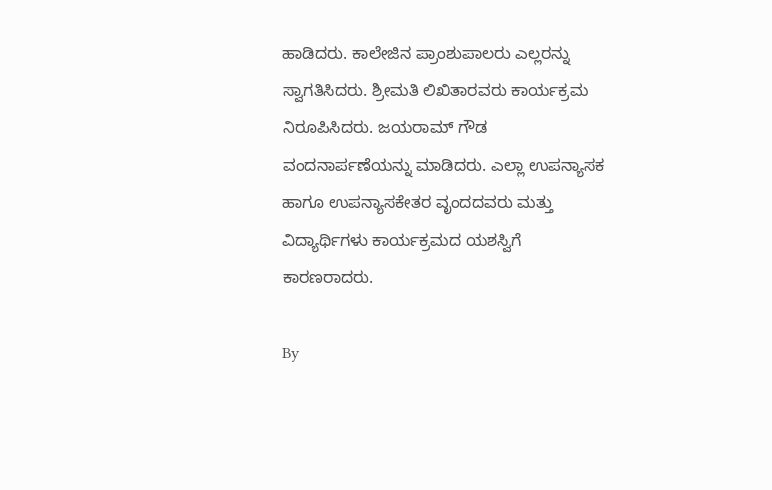ಹಾಡಿದರು. ಕಾಲೇಜಿನ ಪ್ರಾಂಶುಪಾಲರು ಎಲ್ಲರನ್ನು ಸ್ವಾಗತಿಸಿದರು. ಶ್ರೀಮತಿ ಲಿಖಿತಾರವರು ಕಾರ್ಯಕ್ರಮ ನಿರೂಪಿಸಿದರು. ಜಯರಾಮ್ ಗೌಡ ವಂದನಾರ್ಪಣೆಯನ್ನು ಮಾಡಿದರು. ಎಲ್ಲಾ ಉಪನ್ಯಾಸಕ ಹಾಗೂ ಉಪನ್ಯಾಸಕೇತರ ವೃಂದದವರು ಮತ್ತು ವಿದ್ಯಾರ್ಥಿಗಳು ಕಾರ್ಯಕ್ರಮದ ಯಶಸ್ವಿಗೆ ಕಾರಣರಾದರು.

By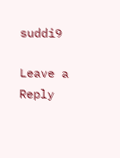suddi9

Leave a Reply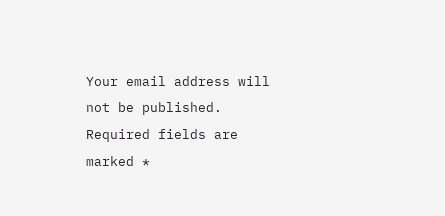Your email address will not be published. Required fields are marked *